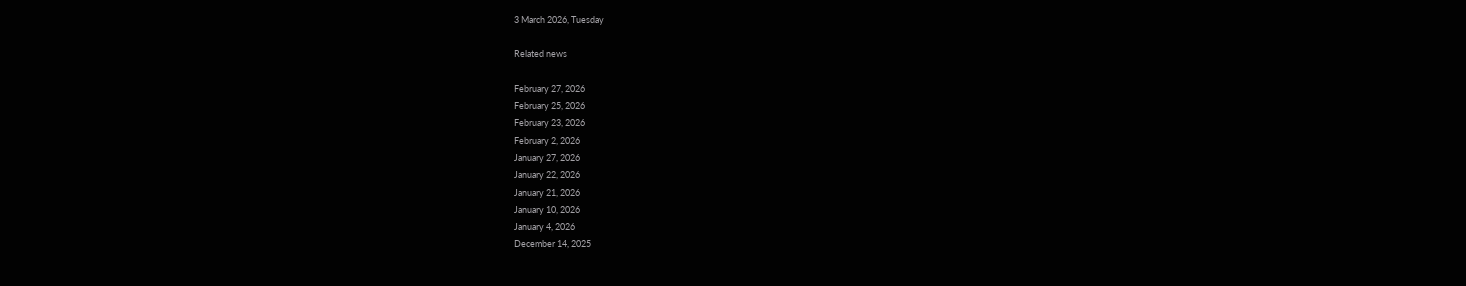3 March 2026, Tuesday

Related news

February 27, 2026
February 25, 2026
February 23, 2026
February 2, 2026
January 27, 2026
January 22, 2026
January 21, 2026
January 10, 2026
January 4, 2026
December 14, 2025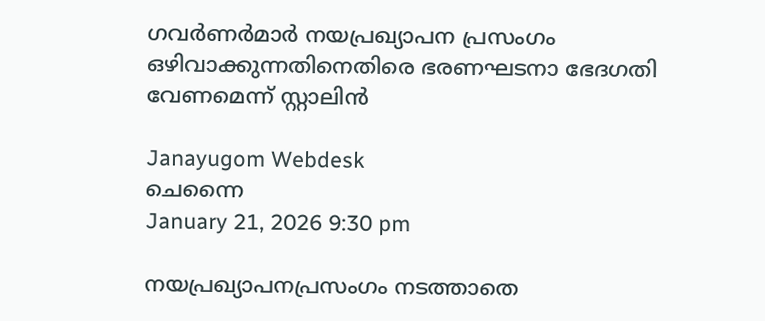ഗവര്‍ണര്‍മാര്‍ നയപ്രഖ്യാപന പ്രസംഗം ഒഴിവാക്കുന്നതിനെതിരെ ഭരണഘടനാ ഭേദഗതി വേണമെന്ന് സ്റ്റാലിന്‍

Janayugom Webdesk
ചെന്നൈ
January 21, 2026 9:30 pm

നയപ്രഖ്യാപനപ്രസംഗം നടത്താതെ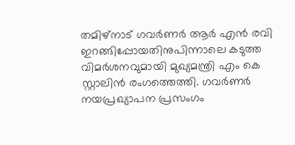തമിഴ്നാട് ഗവർണർ ആർ എൻ രവി ഇറങ്ങിപ്പോയതിനുപിന്നാലെ കടുത്ത വിമര്‍ശനവുമായി മുഖ്യമന്ത്രി എം കെ സ്റ്റാലിൻ രംഗത്തെത്തി. ഗവർണർ നയപ്രഖ്യാപന പ്രസംഗം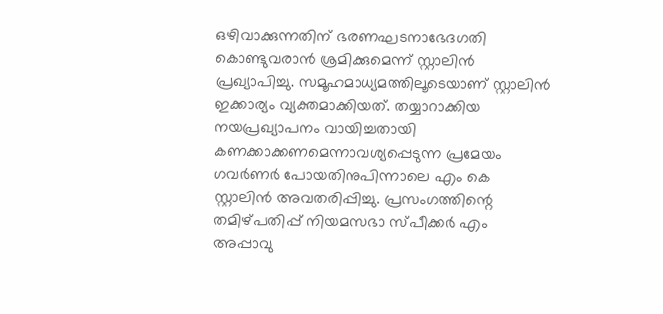ഒഴിവാക്കുന്നതിന് ഭരണഘടനാഭേദഗതി കൊണ്ടുവരാൻ ശ്രമിക്കുമെന്ന് സ്റ്റാലിൻ പ്രഖ്യാപിച്ചു. സമൂഹമാധ്യമത്തിലൂടെയാണ് സ്റ്റാലിൻ ഇക്കാര്യം വ്യക്തമാക്കിയത്. തയ്യാറാക്കിയ നയപ്രഖ്യാപനം വായിച്ചതായി കണക്കാക്കണമെന്നാവശ്യപ്പെടുന്ന പ്രമേയം ഗവർണർ പോയതിനുപിന്നാലെ എം കെ സ്റ്റാലിൻ അവതരിപ്പിച്ചു. പ്രസംഗത്തിന്റെ തമിഴ്‌പതിപ്പ് നിയമസഭാ സ്പീക്കർ എം അപ്പാവു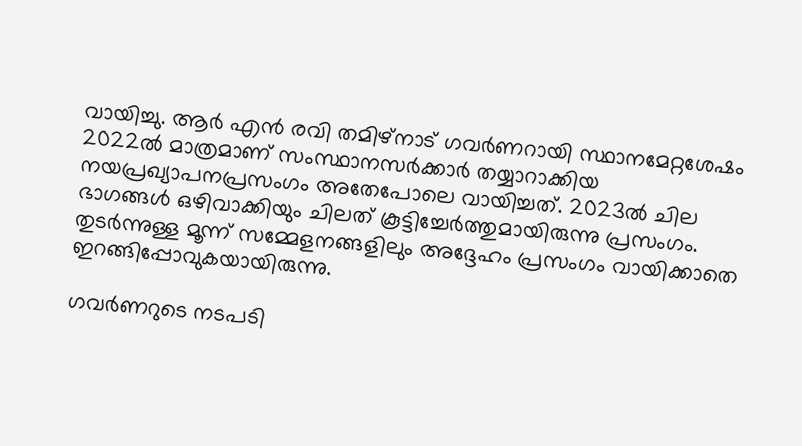വായിച്ചു. ആർ എൻ രവി തമിഴ്‌നാട് ഗവർണറായി സ്ഥാനമേറ്റശേഷം 2022ൽ മാത്രമാണ് സംസ്ഥാനസർക്കാർ തയ്യാറാക്കിയ നയപ്രഖ്യാപനപ്രസംഗം അതേപോലെ വായിച്ചത്. 2023ൽ ചില ഭാഗങ്ങൾ ഒഴിവാക്കിയും ചിലത് കൂട്ടിച്ചേർത്തുമായിരുന്നു പ്രസംഗം. തുടർന്നുള്ള മൂന്ന് സമ്മേളനങ്ങളിലും അദ്ദേഹം പ്രസംഗം വായിക്കാതെ ഇറങ്ങിപ്പോവുകയായിരുന്നു.

ഗവർണറുടെ നടപടി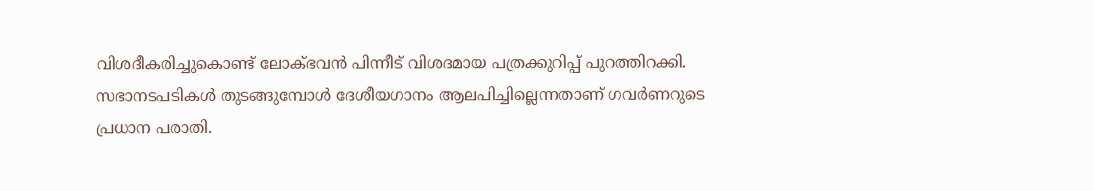വിശദീകരിച്ചുകൊണ്ട് ലോക്ഭവൻ പിന്നീട് വിശദമായ പത്രക്കുറിപ്പ് പുറത്തിറക്കി. സഭാനടപടികൾ തുടങ്ങുമ്പോൾ ദേശീയഗാനം ആലപിച്ചില്ലെന്നതാണ് ഗവർണറുടെ പ്രധാന പരാതി.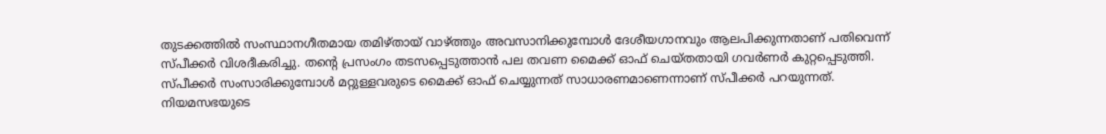തുടക്കത്തിൽ സംസ്ഥാനഗീതമായ തമിഴ്തായ് വാഴ്ത്തും അവസാനിക്കുമ്പോൾ ദേശീയഗാനവും ആലപിക്കുന്നതാണ് പതിവെന്ന് സ്പീക്കർ വിശദീകരിച്ചു. തന്റെ പ്രസംഗം തടസപ്പെടുത്താൻ പല തവണ മൈക്ക് ഓഫ് ചെയ്തതായി ഗവർണർ കുറ്റപ്പെടുത്തി. സ്പീക്കർ സംസാരിക്കുമ്പോൾ മറ്റുള്ളവരുടെ മൈക്ക് ഓഫ് ചെയ്യുന്നത് സാധാരണമാണെന്നാണ് സ്പീക്കർ പറയുന്നത്. നിയമസഭയുടെ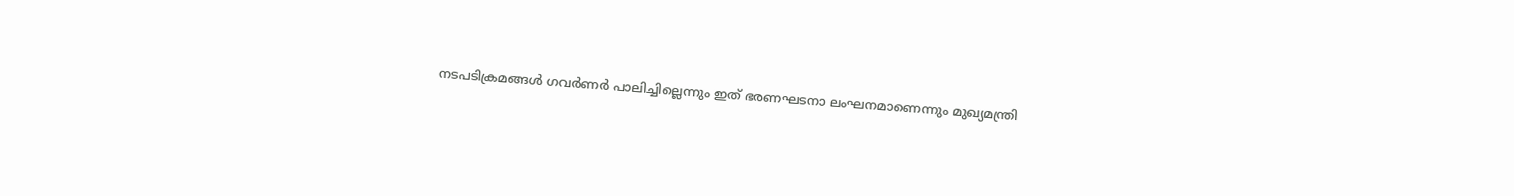നടപടിക്രമങ്ങൾ ഗവർണർ പാലിച്ചില്ലെന്നും ഇത് ഭരണഘടനാ ലംഘനമാണെന്നും മുഖ്യമന്ത്രി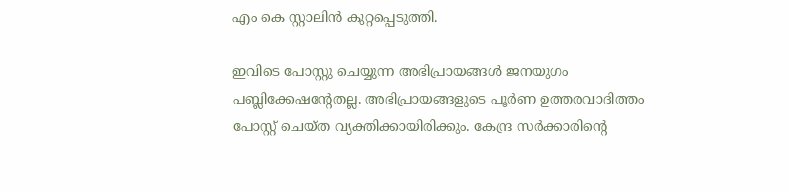എം കെ സ്റ്റാലിൻ കുറ്റപ്പെടുത്തി.

ഇവിടെ പോസ്റ്റു ചെയ്യുന്ന അഭിപ്രായങ്ങള്‍ ജനയുഗം പബ്ലിക്കേഷന്റേതല്ല. അഭിപ്രായങ്ങളുടെ പൂര്‍ണ ഉത്തരവാദിത്തം പോസ്റ്റ് ചെയ്ത വ്യക്തിക്കായിരിക്കും. കേന്ദ്ര സര്‍ക്കാരിന്റെ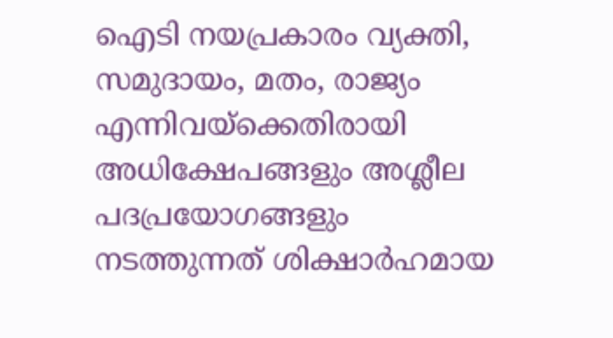ഐടി നയപ്രകാരം വ്യക്തി, സമുദായം, മതം, രാജ്യം എന്നിവയ്‌ക്കെതിരായി അധിക്ഷേപങ്ങളും അശ്ലീല പദപ്രയോഗങ്ങളും നടത്തുന്നത് ശിക്ഷാര്‍ഹമായ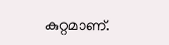കുറ്റമാണ്.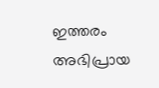ഇത്തരം അഭിപ്രായ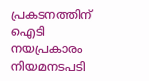പ്രകടനത്തിന് ഐടി നയപ്രകാരം നിയമനടപടി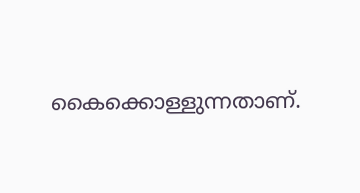കൈക്കൊള്ളുന്നതാണ്.